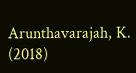Arunthavarajah, K.
(2018)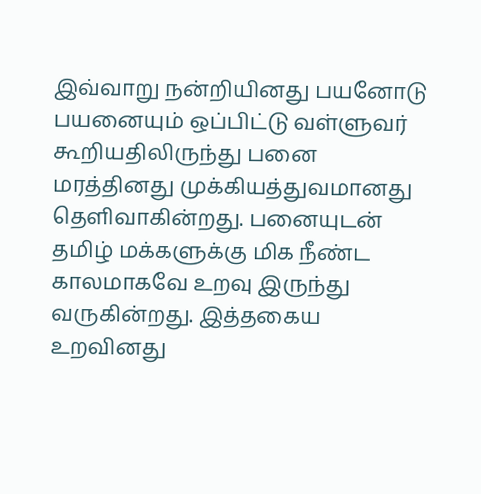இவ்வாறு நன்றியினது பயனோடு பயனையும் ஒப்பிட்டு வள்ளுவர் கூறியதிலிருந்து பனை மரத்தினது முக்கியத்துவமானது தெளிவாகின்றது. பனையுடன் தமிழ் மக்களுக்கு மிக நீண்ட காலமாகவே உறவு இருந்து வருகின்றது. இத்தகைய உறவினது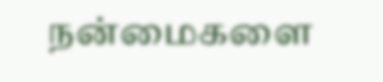நன்மைகளை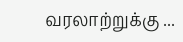வரலாற்றுக்கு ...